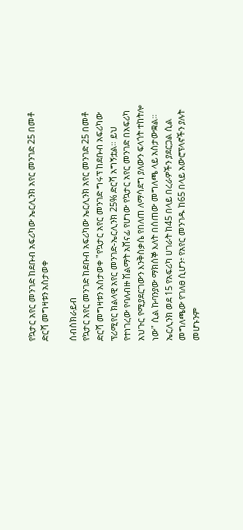የኳታር አየር መንገድ ከደቡብ አፍሪካው ኤርሊንክ አየር መንገድ 25 በመቶ ድርሻ መግዛቱን አስታወቀ

ሰብስክራይብ
የኳታር አየር መንገድ ከደቡብ አፍሪካው ኤርሊንክ አየር መንገድ 25 በመቶ ድርሻ መግዛቱን አስታወቀ "የኳታር አየር መንገድ ግሩፕ ከደቡብ አፍሪካው ፕሪሚየር ክልላዊ አየር መንገድ-ኤርሊንክ 25% ድርሻ አግኝቷል። ይህ የተነገረው የባለብዙ ሽልማት አሸናፊ የሆነው የኳታር አየር መንገድ በአፍሪካ አህጉር የሚያደርገውን እንቅስቃሴ የበለጠ ለማሳደግ ያለውን ፍላጎት ተከትሎ ነው" ሲል ኩባንያው ማክሰኞ እለት በሰጠው መግለጫ ላይ አስታውቋል። ኤርሊንክ ወደ 15 የአፍሪካ ሀገራት ከ45 በላይ በረራዎችን ያደርጋል ሲል መግለጫው የገለፀ ሲሆን፥ የአየር መንገዱ ከ65 በላይ አውሮፕላኖችን ያሉት መሆኑንም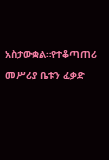አስታውቋል።የተቆጣጠሪ መሥሪያ ቤቱን ፈቃድ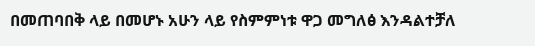በመጠባበቅ ላይ በመሆኑ አሁን ላይ የስምምነቱ ዋጋ መግለፅ እንዳልተቻለ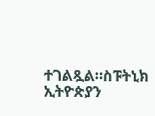ተገልጿል።ስፑትኒክ ኢትዮጵያን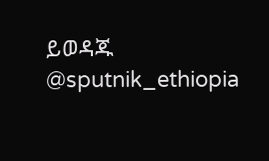ይወዳጁ @sputnik_ethiopia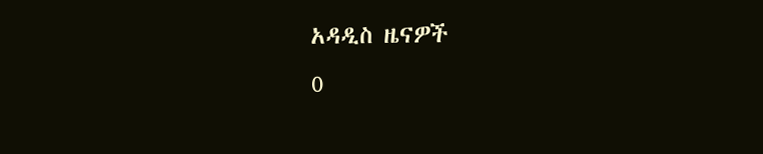አዳዲስ ዜናዎች
0